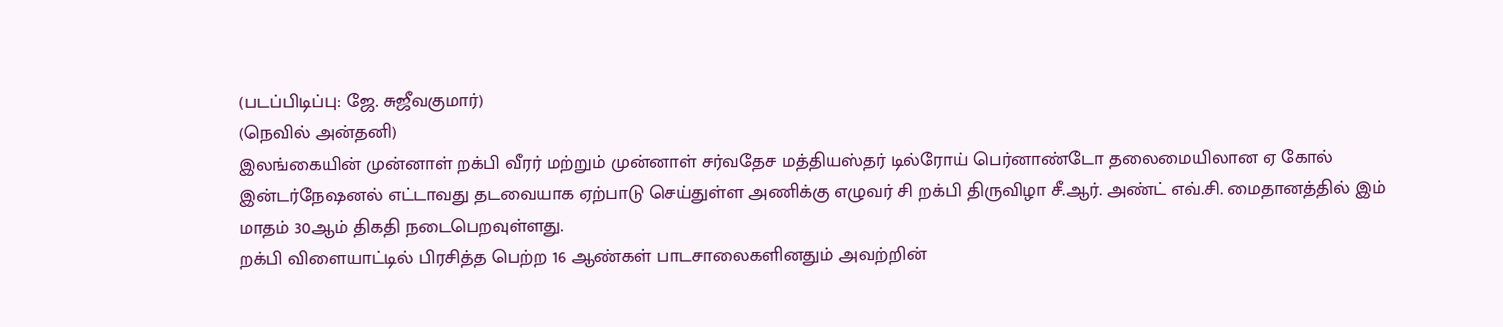(படப்பிடிப்பு: ஜே. சுஜீவகுமார்)
(நெவில் அன்தனி)
இலங்கையின் முன்னாள் றக்பி வீரர் மற்றும் முன்னாள் சர்வதேச மத்தியஸ்தர் டில்ரோய் பெர்னாண்டோ தலைமையிலான ஏ கோல் இன்டர்நேஷனல் எட்டாவது தடவையாக ஏற்பாடு செய்துள்ள அணிக்கு எழுவர் சி றக்பி திருவிழா சீ.ஆர். அண்ட் எவ்.சி. மைதானத்தில் இம் மாதம் 30ஆம் திகதி நடைபெறவுள்ளது.
றக்பி விளையாட்டில் பிரசித்த பெற்ற 16 ஆண்கள் பாடசாலைகளினதும் அவற்றின்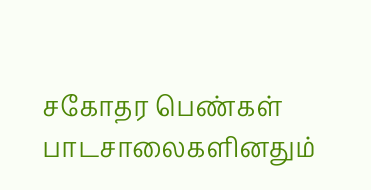சகோதர பெண்கள் பாடசாலைகளினதும்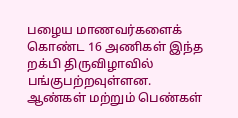பழைய மாணவர்களைக் கொண்ட 16 அணிகள் இந்த றக்பி திருவிழாவில் பங்குபற்றவுள்ளன.
ஆண்கள் மற்றும் பெண்கள்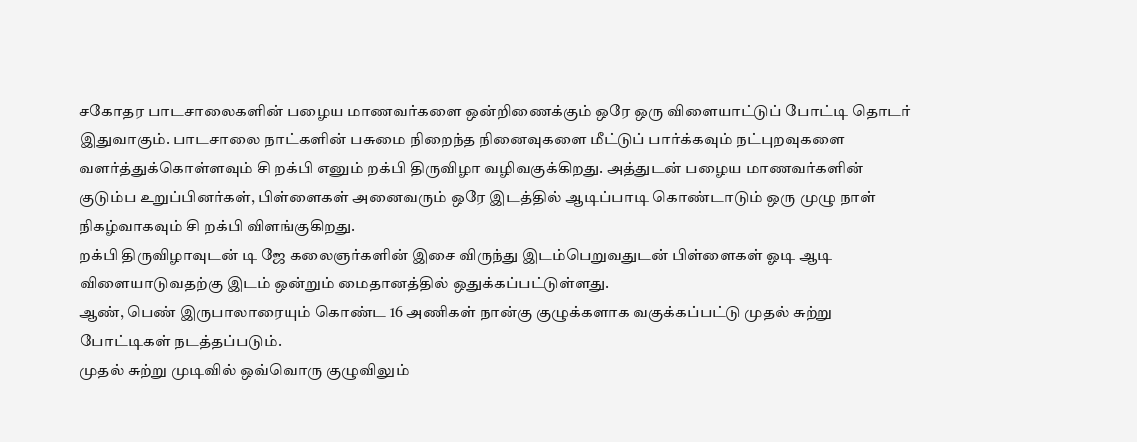சகோதர பாடசாலைகளின் பழைய மாணவர்களை ஒன்றிணைக்கும் ஒரே ஒரு விளையாட்டுப் போட்டி தொடர் இதுவாகும். பாடசாலை நாட்களின் பசுமை நிறைந்த நினைவுகளை மீட்டுப் பார்க்கவும் நட்புறவுகளை வளர்த்துக்கொள்ளவும் சி றக்பி எனும் றக்பி திருவிழா வழிவகுக்கிறது. அத்துடன் பழைய மாணவர்களின் குடும்ப உறுப்பினர்கள், பிள்ளைகள் அனைவரும் ஒரே இடத்தில் ஆடிப்பாடி கொண்டாடும் ஒரு முழு நாள் நிகழ்வாகவும் சி றக்பி விளங்குகிறது.
றக்பி திருவிழாவுடன் டி ஜே கலைஞர்களின் இசை விருந்து இடம்பெறுவதுடன் பிள்ளைகள் ஓடி ஆடி விளையாடுவதற்கு இடம் ஒன்றும் மைதானத்தில் ஒதுக்கப்பட்டுள்ளது.
ஆண், பெண் இருபாலாரையும் கொண்ட 16 அணிகள் நான்கு குழுக்களாக வகுக்கப்பட்டு முதல் சுற்று போட்டிகள் நடத்தப்படும்.
முதல் சுற்று முடிவில் ஒவ்வொரு குழுவிலும்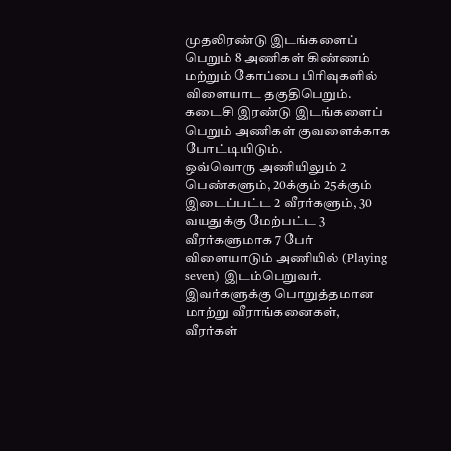முதலிரண்டு இடங்களைப் பெறும் 8 அணிகள் கிண்ணம் மற்றும் கோப்பை பிரிவுகளில் விளையாட தகுதிபெறும். கடைசி இரண்டு இடங்களைப் பெறும் அணிகள் குவளைக்காக போட்டியிடும்.
ஒவ்வொரு அணியிலும் 2 பெண்களும், 20க்கும் 25க்கும் இடைப்பட்ட 2 வீரர்களும், 30 வயதுக்கு மேற்பட்ட 3 வீரர்களுமாக 7 பேர் விளையாடும் அணியில் (Playing seven) இடம்பெறுவர்.
இவர்களுக்கு பொறுத்தமான மாற்று வீராங்கனைகள், வீரர்கள்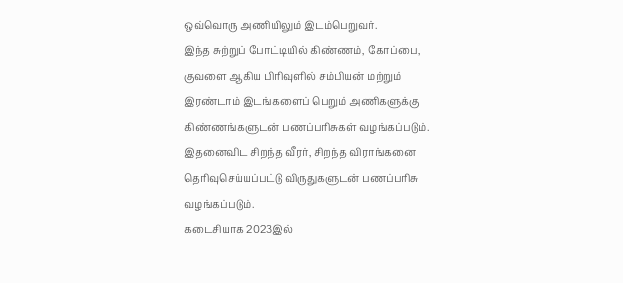ஒவ்வொரு அணியிலும் இடம்பெறுவர்.
இந்த சுற்றுப் போட்டியில் கிண்ணம், கோப்பை, குவளை ஆகிய பிரிவுளில் சம்பியன் மற்றும் இரண்டாம் இடங்களைப் பெறும் அணிகளுக்கு கிண்ணங்களுடன் பணப்பரிசுகள் வழங்கப்படும். இதனைவிட சிறந்த வீரர், சிறந்த விராங்கனை தெரிவுசெய்யப்பட்டு விருதுகளுடன் பணப்பரிசு வழங்கப்படும்.
கடைசியாக 2023இல்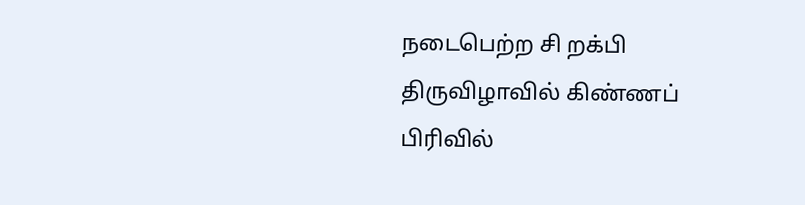நடைபெற்ற சி றக்பி திருவிழாவில் கிண்ணப் பிரிவில்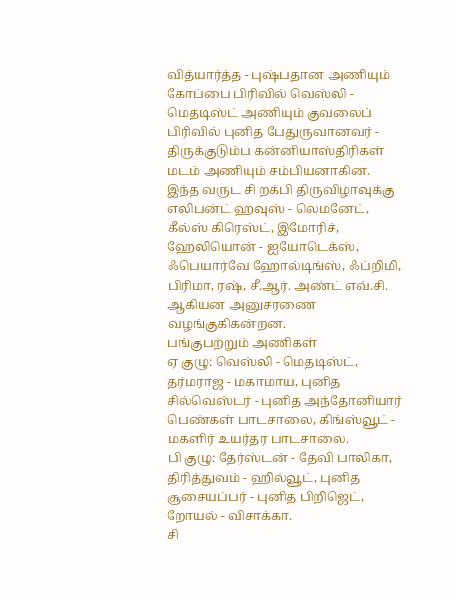வித்யார்த்த - புஷ்பதான அணியும் கோப்பை பிரிவில் வெஸ்லி - மெதடிஸ்ட் அணியும் குவலைப் பிரிவில் புனித பேதுருவானவர் - திருக்குடும்ப கன்னியாஸ்திரிகள் மடம் அணியும் சம்பியனாகின.
இந்த வருட சி றக்பி திருவிழாவுக்கு எலிபன்ட் ஹவுஸ் - லெமனேட், கீல்ஸ் கிரெஸ்ட், இமோரிச், ஹேலியொன் - ஐயோடெக்ஸ், ஃபெயார்வே ஹோல்டிங்ஸ், ஃப்றிமி, பிரிமா, ரஷ், சீ.ஆர். அண்ட் எவ்.சி. ஆகியன அனுசரணை வழங்குகிகன்றன.
பங்குபற்றும் அணிகள்
ஏ குழு: வெஸ்லி - மெதடிஸ்ட், தர்மராஜ - மகாமாய, புனித சில்வெஸ்டர் - புனித அந்தோனியார் பெண்கள் பாடசாலை, கிங்ஸ்வூட் - மகளிர் உயர்தர பாடசாலை.
பி குழு: தேர்ஸ்டன் - தேவி பாலிகா, திரித்துவம் - ஹில்வூட், புனித சூசையப்பர் - புனித பிறிஜெட், றோயல் - விசாக்கா.
சி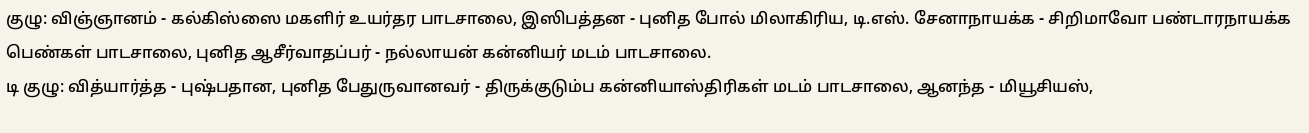குழு: விஞ்ஞானம் - கல்கிஸ்ஸை மகளிர் உயர்தர பாடசாலை, இஸிபத்தன - புனித போல் மிலாகிரிய, டி.எஸ். சேனாநாயக்க - சிறிமாவோ பண்டாரநாயக்க பெண்கள் பாடசாலை, புனித ஆசீர்வாதப்பர் - நல்லாயன் கன்னியர் மடம் பாடசாலை.
டி குழு: வித்யார்த்த - புஷ்பதான, புனித பேதுருவானவர் - திருக்குடும்ப கன்னியாஸ்திரிகள் மடம் பாடசாலை, ஆனந்த - மியூசியஸ்,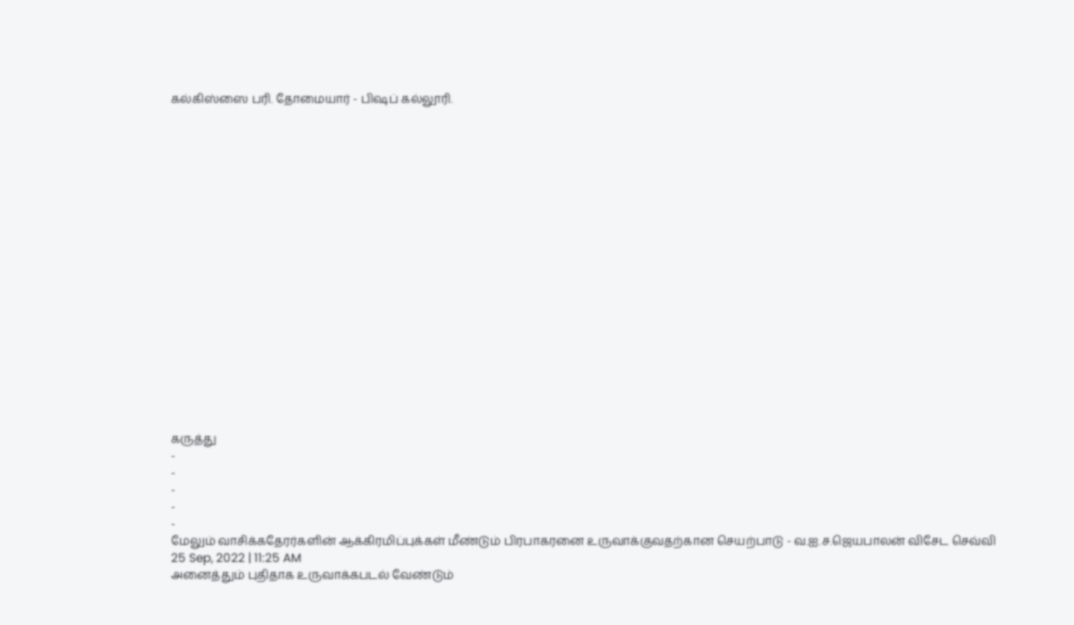கல்கிஸ்ஸை பரி. தோமையார் - பிஷப் கல்லூரி.



















கருத்து
-
-
-
-
-
மேலும் வாசிக்கதேரர்களின் ஆக்கிரமிப்புக்கள் மீண்டும் பிரபாகரனை உருவாக்குவதற்கான செயற்பாடு - வ.ஐ.ச.ஜெயபாலன் விசேட செவ்வி
25 Sep, 2022 | 11:25 AM
அனைத்தும் புதிதாக உருவாக்கபடல் வேண்டும்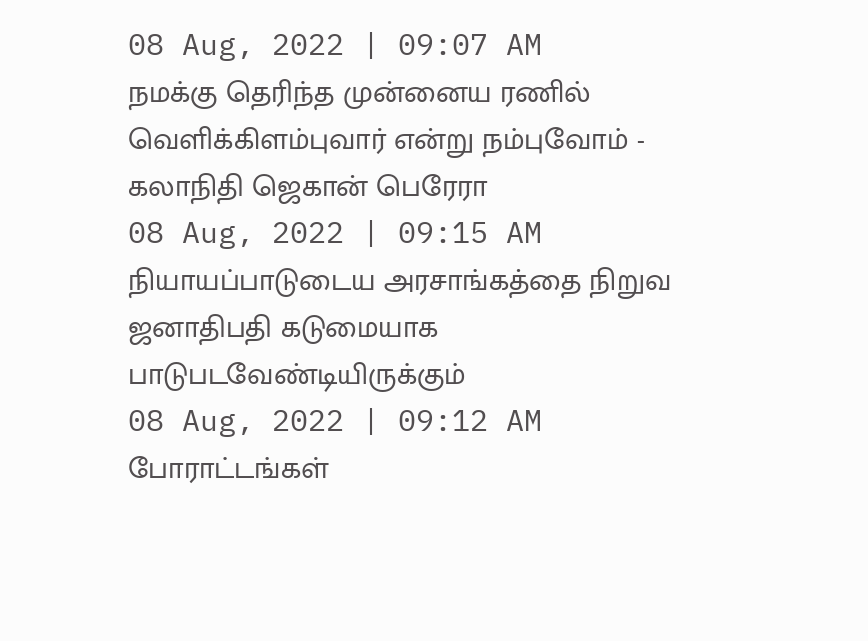08 Aug, 2022 | 09:07 AM
நமக்கு தெரிந்த முன்னைய ரணில் வெளிக்கிளம்புவார் என்று நம்புவோம் - கலாநிதி ஜெகான் பெரேரா
08 Aug, 2022 | 09:15 AM
நியாயப்பாடுடைய அரசாங்கத்தை நிறுவ ஜனாதிபதி கடுமையாக பாடுபடவேண்டியிருக்கும்
08 Aug, 2022 | 09:12 AM
போராட்டங்கள்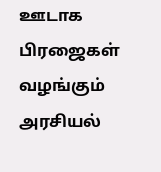ஊடாக பிரஜைகள் வழங்கும் அரசியல்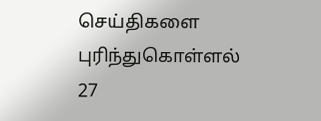செய்திகளை புரிந்துகொள்ளல்
27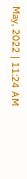May, 2022 | 11:24 AM